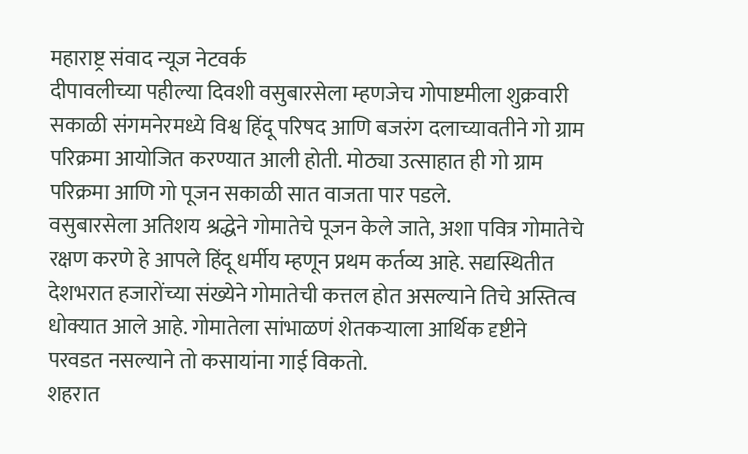महाराष्ट्र संवाद न्यूज नेटवर्क
दीपावलीच्या पहील्या दिवशी वसुबारसेला म्हणजेच गोपाष्टमीला शुक्रवारी सकाळी संगमनेरमध्ये विश्व हिंदू परिषद आणि बजरंग दलाच्यावतीने गो ग्राम परिक्रमा आयोजित करण्यात आली होती. मोठ्या उत्साहात ही गो ग्राम परिक्रमा आणि गो पूजन सकाळी सात वाजता पार पडले.
वसुबारसेला अतिशय श्रद्धेने गोमातेचे पूजन केले जाते, अशा पवित्र गोमातेचे रक्षण करणे हे आपले हिंदू धर्मीय म्हणून प्रथम कर्तव्य आहे. सद्यस्थितीत देशभरात हजारोंच्या संख्येने गोमातेची कत्तल होत असल्याने तिचे अस्तित्व धोक्यात आले आहे. गोमातेला सांभाळणं शेतकऱ्याला आर्थिक दृष्टीने परवडत नसल्याने तो कसायांना गाई विकतो.
शहरात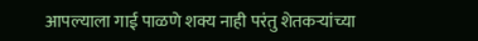आपल्याला गाई पाळणे शक्य नाही परंतु शेतकऱ्यांच्या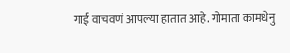गाई वाचवणं आपल्या हातात आहे. गोमाता कामधेनु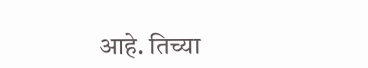आहे. तिच्या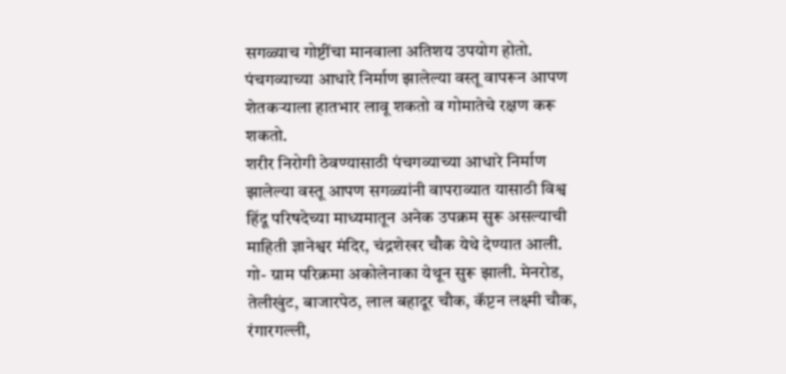सगळ्याच गोष्टींचा मानवाला अतिशय उपयोग होतो.
पंचगव्याच्या आधारे निर्माण झालेल्या वस्तू वापरून आपण शेतकऱ्याला हातभार लावू शकतो व गोमातेचे रक्षण करू शकतो.
शरीर निरोगी ठेवण्यासाठी पंचगव्याच्या आधारे निर्माण झालेल्या वस्तू आपण सगळ्यांनी वापराव्यात यासाठी विश्व हिंदू परिषदेच्या माध्यमातून अनेक उपक्रम सुरू असल्याची माहिती ज्ञानेश्वर मंदिर, चंद्रशेखर चौक येथे देण्यात आली.
गो- ग्राम परिक्रमा अकोलेनाका येथून सुरू झाली. मेनरोड, तेलीखुंट, बाजारपेठ, लाल बहादूर चौक, कॅप्टन लक्ष्मी चौक, रंगारगल्ली,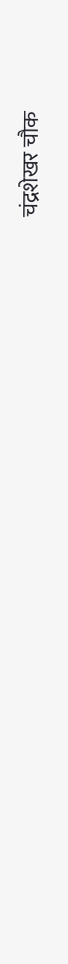चंद्रशेखर चौक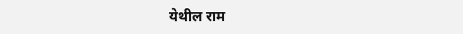येथील राम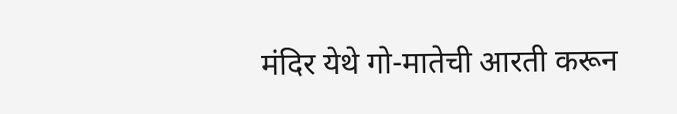मंदिर येथे गो-मातेची आरती करून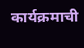कार्यक्रमाची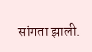सांगता झाली.